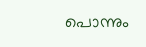പൊന്നും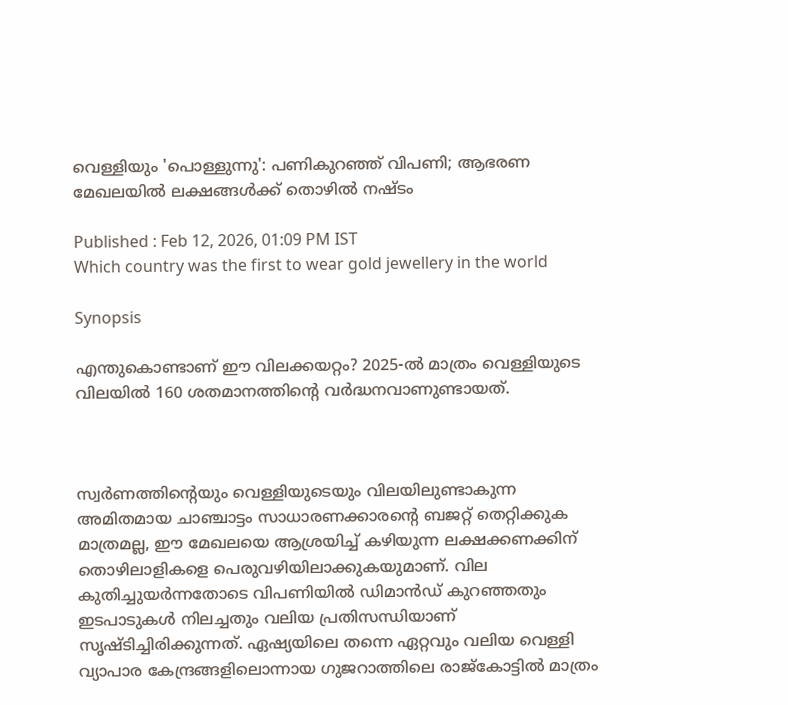വെള്ളിയും 'പൊള്ളുന്നു': പണികുറഞ്ഞ് വിപണി; ആഭരണ മേഖലയില്‍ ലക്ഷങ്ങള്‍ക്ക് തൊഴില്‍ നഷ്ടം

Published : Feb 12, 2026, 01:09 PM IST
Which country was the first to wear gold jewellery in the world

Synopsis

എന്തുകൊണ്ടാണ് ഈ വിലക്കയറ്റം? 2025-ല്‍ മാത്രം വെള്ളിയുടെ വിലയില്‍ 160 ശതമാനത്തിന്റെ വര്‍ദ്ധനവാണുണ്ടായത്.



സ്വര്‍ണത്തിന്റെയും വെള്ളിയുടെയും വിലയിലുണ്ടാകുന്ന അമിതമായ ചാഞ്ചാട്ടം സാധാരണക്കാരന്റെ ബജറ്റ് തെറ്റിക്കുക മാത്രമല്ല, ഈ മേഖലയെ ആശ്രയിച്ച് കഴിയുന്ന ലക്ഷക്കണക്കിന് തൊഴിലാളികളെ പെരുവഴിയിലാക്കുകയുമാണ്. വില കുതിച്ചുയര്‍ന്നതോടെ വിപണിയില്‍ ഡിമാന്‍ഡ് കുറഞ്ഞതും ഇടപാടുകള്‍ നിലച്ചതും വലിയ പ്രതിസന്ധിയാണ് സൃഷ്ടിച്ചിരിക്കുന്നത്. ഏഷ്യയിലെ തന്നെ ഏറ്റവും വലിയ വെള്ളി വ്യാപാര കേന്ദ്രങ്ങളിലൊന്നായ ഗുജറാത്തിലെ രാജ്‌കോട്ടില്‍ മാത്രം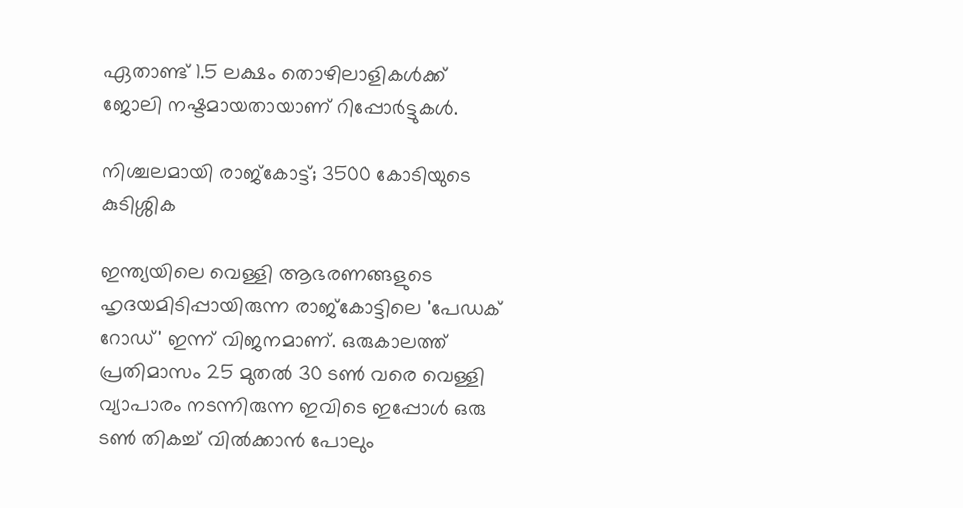ഏതാണ്ട് 1.5 ലക്ഷം തൊഴിലാളികള്‍ക്ക് ജോലി നഷ്ടമായതായാണ് റിപ്പോര്‍ട്ടുകള്‍.

നിശ്ചലമായി രാജ്‌കോട്ട്; 3500 കോടിയുടെ കുടിശ്ശിക

ഇന്ത്യയിലെ വെള്ളി ആഭരണങ്ങളുടെ ഹൃദയമിടിപ്പായിരുന്ന രാജ്‌കോട്ടിലെ 'പേഡക് റോഡ്' ഇന്ന് വിജനമാണ്. ഒരുകാലത്ത് പ്രതിമാസം 25 മുതല്‍ 30 ടണ്‍ വരെ വെള്ളി വ്യാപാരം നടന്നിരുന്ന ഇവിടെ ഇപ്പോള്‍ ഒരു ടണ്‍ തികച്ച് വില്‍ക്കാന്‍ പോലും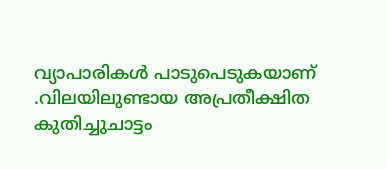വ്യാപാരികള്‍ പാടുപെടുകയാണ് .വിലയിലുണ്ടായ അപ്രതീക്ഷിത കുതിച്ചുചാട്ടം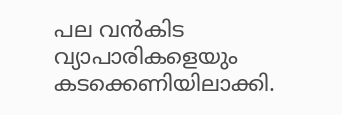പല വന്‍കിട വ്യാപാരികളെയും കടക്കെണിയിലാക്കി.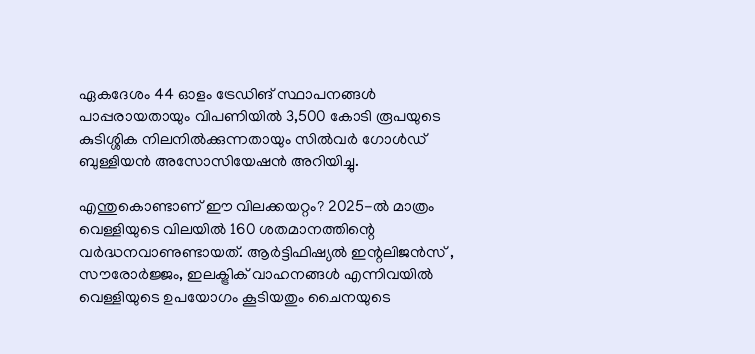ഏകദേശം 44 ഓളം ട്രേഡിങ് സ്ഥാപനങ്ങള്‍ പാപ്പരായതായും വിപണിയില്‍ 3,500 കോടി രൂപയുടെ കുടിശ്ശിക നിലനില്‍ക്കുന്നതായും സില്‍വര്‍ ഗോള്‍ഡ് ബുള്ളിയന്‍ അസോസിയേഷന്‍ അറിയിച്ചു.

എന്തുകൊണ്ടാണ് ഈ വിലക്കയറ്റം? 2025-ല്‍ മാത്രം വെള്ളിയുടെ വിലയില്‍ 160 ശതമാനത്തിന്റെ വര്‍ദ്ധനവാണുണ്ടായത്. ആര്‍ട്ടിഫിഷ്യല്‍ ഇന്റലിജന്‍സ് , സൗരോര്‍ജ്ജം, ഇലക്ട്രിക് വാഹനങ്ങള്‍ എന്നിവയില്‍ വെള്ളിയുടെ ഉപയോഗം കൂടിയതും ചൈനയുടെ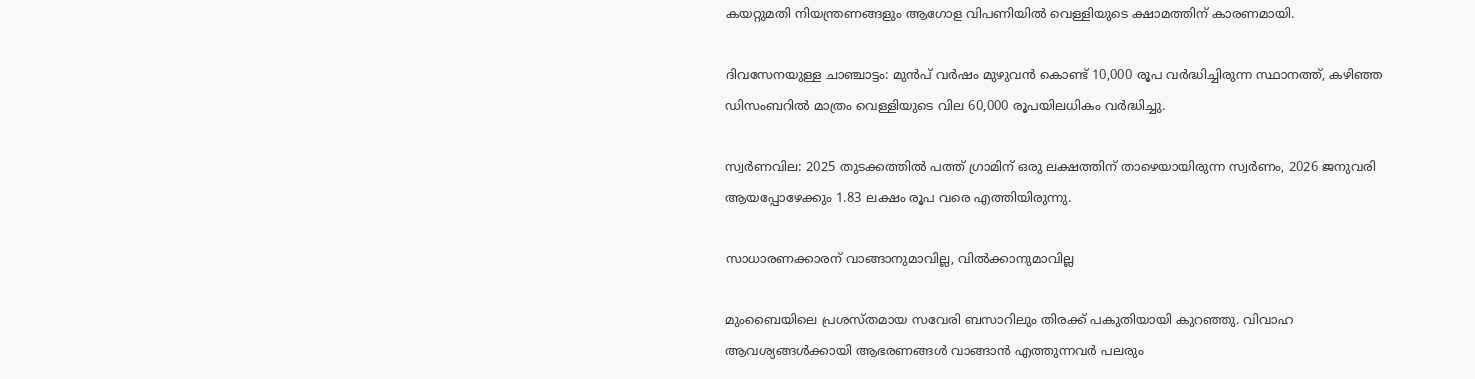കയറ്റുമതി നിയന്ത്രണങ്ങളും ആഗോള വിപണിയില്‍ വെള്ളിയുടെ ക്ഷാമത്തിന് കാരണമായി.

ദിവസേനയുള്ള ചാഞ്ചാട്ടം: മുന്‍പ് വര്‍ഷം മുഴുവന്‍ കൊണ്ട് 10,000 രൂപ വര്‍ദ്ധിച്ചിരുന്ന സ്ഥാനത്ത്, കഴിഞ്ഞ ഡിസംബറില്‍ മാത്രം വെള്ളിയുടെ വില 60,000 രൂപയിലധികം വര്‍ദ്ധിച്ചു.

സ്വര്‍ണവില: 2025 തുടക്കത്തില്‍ പത്ത് ഗ്രാമിന് ഒരു ലക്ഷത്തിന് താഴെയായിരുന്ന സ്വര്‍ണം, 2026 ജനുവരി ആയപ്പോഴേക്കും 1.83 ലക്ഷം രൂപ വരെ എത്തിയിരുന്നു.

സാധാരണക്കാരന് വാങ്ങാനുമാവില്ല, വില്‍ക്കാനുമാവില്ല

മുംബൈയിലെ പ്രശസ്തമായ സവേരി ബസാറിലും തിരക്ക് പകുതിയായി കുറഞ്ഞു. വിവാഹ ആവശ്യങ്ങള്‍ക്കായി ആഭരണങ്ങള്‍ വാങ്ങാന്‍ എത്തുന്നവര്‍ പലരും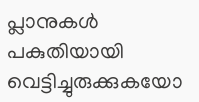പ്ലാനുകള്‍ പകുതിയായി വെട്ടിച്ചുരുക്കുകയോ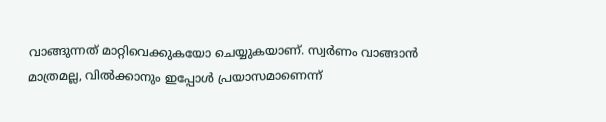വാങ്ങുന്നത് മാറ്റിവെക്കുകയോ ചെയ്യുകയാണ്. സ്വര്‍ണം വാങ്ങാന്‍ മാത്രമല്ല, വില്‍ക്കാനും ഇപ്പോള്‍ പ്രയാസമാണെന്ന്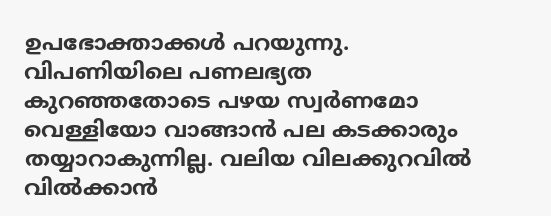ഉപഭോക്താക്കള്‍ പറയുന്നു. വിപണിയിലെ പണലഭ്യത കുറഞ്ഞതോടെ പഴയ സ്വര്‍ണമോ വെള്ളിയോ വാങ്ങാന്‍ പല കടക്കാരും തയ്യാറാകുന്നില്ല. വലിയ വിലക്കുറവില്‍ വില്‍ക്കാന്‍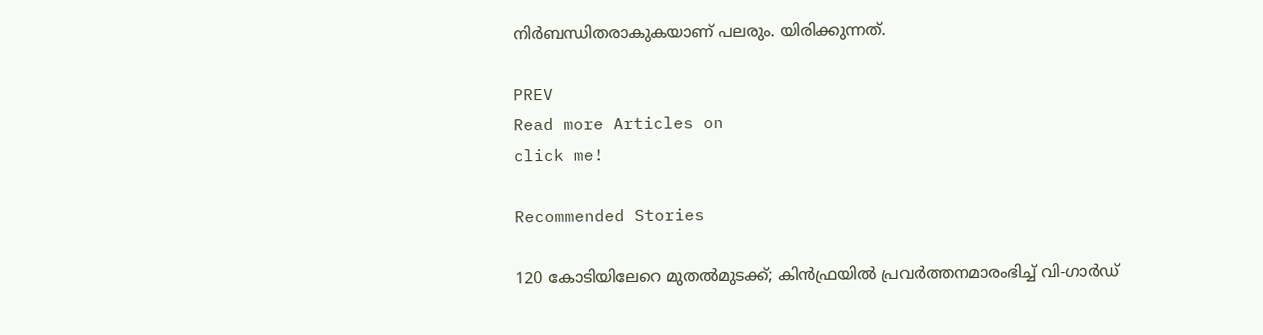നിര്‍ബന്ധിതരാകുകയാണ് പലരും. യിരിക്കുന്നത്.

PREV
Read more Articles on
click me!

Recommended Stories

120 കോടിയിലേറെ മുതൽമുടക്ക്; കിൻഫ്രയിൽ പ്രവർത്തനമാരംഭിച്ച് വി-ഗാർഡ്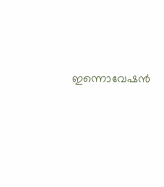ഇന്നൊവേഷൻ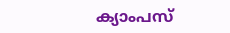ക്യാംപസ്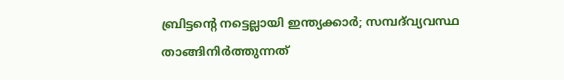ബ്രിട്ടന്റെ നട്ടെല്ലായി ഇന്ത്യക്കാര്‍; സമ്പദ്‌വ്യവസ്ഥ താങ്ങിനിര്‍ത്തുന്നത്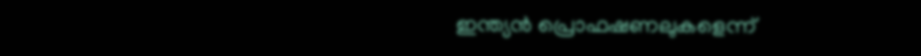ഇന്ത്യന്‍ പ്രൊഫഷണലുകളെന്ന്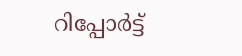റിപ്പോര്‍ട്ട്